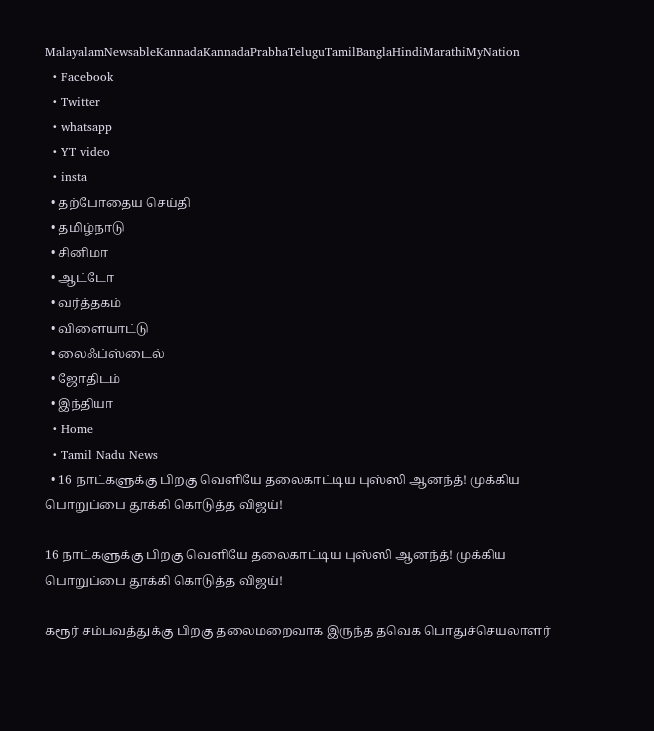MalayalamNewsableKannadaKannadaPrabhaTeluguTamilBanglaHindiMarathiMyNation
  • Facebook
  • Twitter
  • whatsapp
  • YT video
  • insta
  • தற்போதைய செய்தி
  • தமிழ்நாடு
  • சினிமா
  • ஆட்டோ
  • வர்த்தகம்
  • விளையாட்டு
  • லைஃப்ஸ்டைல்
  • ஜோதிடம்
  • இந்தியா
  • Home
  • Tamil Nadu News
  • 16 நாட்களுக்கு பிறகு வெளியே தலைகாட்டிய புஸ்ஸி ஆனந்த்! முக்கிய பொறுப்பை தூக்கி கொடுத்த விஜய்!

16 நாட்களுக்கு பிறகு வெளியே தலைகாட்டிய புஸ்ஸி ஆனந்த்! முக்கிய பொறுப்பை தூக்கி கொடுத்த விஜய்!

கரூர் சம்பவத்துக்கு பிறகு தலைமறைவாக இருந்த தவெக பொதுச்செயலாளர்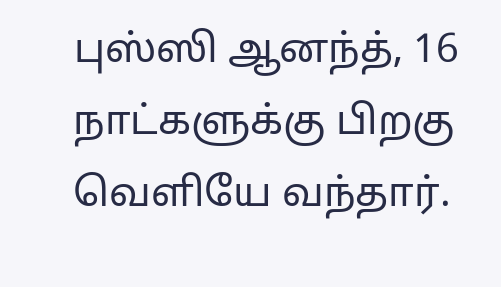புஸ்ஸி ஆனந்த், 16 நாட்களுக்கு பிறகு வெளியே வந்தார்.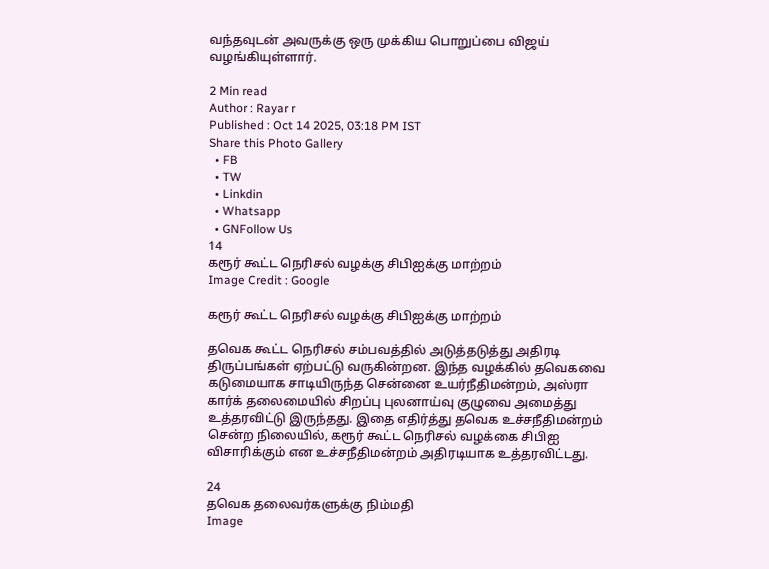வந்தவுடன் அவருக்கு ஒரு முக்கிய பொறுப்பை விஜய் வழங்கியுள்ளார்.

2 Min read
Author : Rayar r
Published : Oct 14 2025, 03:18 PM IST
Share this Photo Gallery
  • FB
  • TW
  • Linkdin
  • Whatsapp
  • GNFollow Us
14
கரூர் கூட்ட நெரிசல் வழக்கு சிபிஐக்கு மாற்றம்
Image Credit : Google

கரூர் கூட்ட நெரிசல் வழக்கு சிபிஐக்கு மாற்றம்

தவெக கூட்ட நெரிசல் சம்பவத்தில் அடுத்தடுத்து அதிரடி திருப்பங்கள் ஏற்பட்டு வருகின்றன. இந்த வழக்கில் தவெகவை கடுமையாக சாடியிருந்த சென்னை உயர்நீதிமன்றம், அஸ்ரா கார்க் தலைமையில் சிறப்பு புலனாய்வு குழுவை அமைத்து உத்தரவிட்டு இருந்தது. இதை எதிர்த்து தவெக உச்சநீதிமன்றம் சென்ற நிலையில், கரூர் கூட்ட நெரிசல் வழக்கை சிபிஐ விசாரிக்கும் என உச்சநீதிமன்றம் அதிரடியாக உத்தரவிட்டது.

24
தவெக தலைவர்களுக்கு நிம்மதி
Image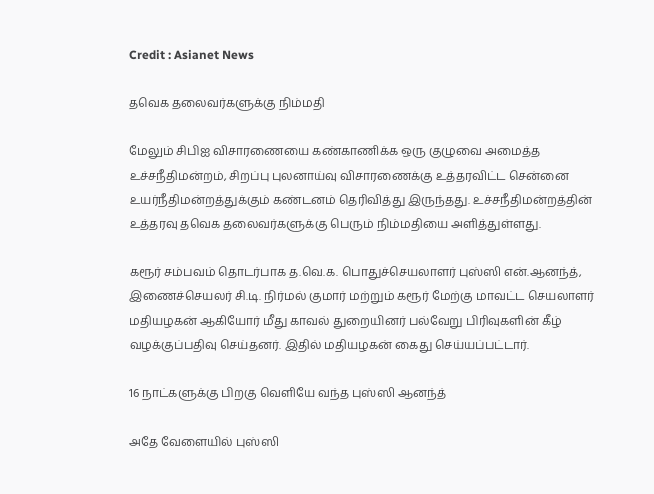Credit : Asianet News

தவெக தலைவர்களுக்கு நிம்மதி

மேலும் சிபிஐ விசாரணையை கண்காணிக்க ஒரு குழுவை அமைத்த உச்சநீதிமன்றம், சிறப்பு புலனாய்வு விசாரணைக்கு உத்தரவிட்ட சென்னை உயர்நீதிமன்றத்துக்கும் கண்டனம் தெரிவித்து இருந்தது. உச்சநீதிமன்றத்தின் உத்தரவு தவெக தலைவர்களுக்கு பெரும் நிம்மதியை அளித்துள்ளது.

கரூர் சம்பவம் தொடர்பாக த.வெ.க. பொதுச்செயலாளர் புஸ்ஸி என்.ஆனந்த், இணைச்செயலர் சி.டி. நிர்மல் குமார் மற்றும் கரூர் மேற்கு மாவட்ட செயலாளர் மதியழகன் ஆகியோர் மீது காவல் துறையினர் பல்வேறு பிரிவுகளின் கீழ் வழக்குப்பதிவு செய்தனர். இதில் மதியழகன் கைது செய்யப்பட்டார்.

16 நாட்களுக்கு பிறகு வெளியே வந்த புஸ்ஸி ஆனந்த்

அதே வேளையில் புஸ்ஸி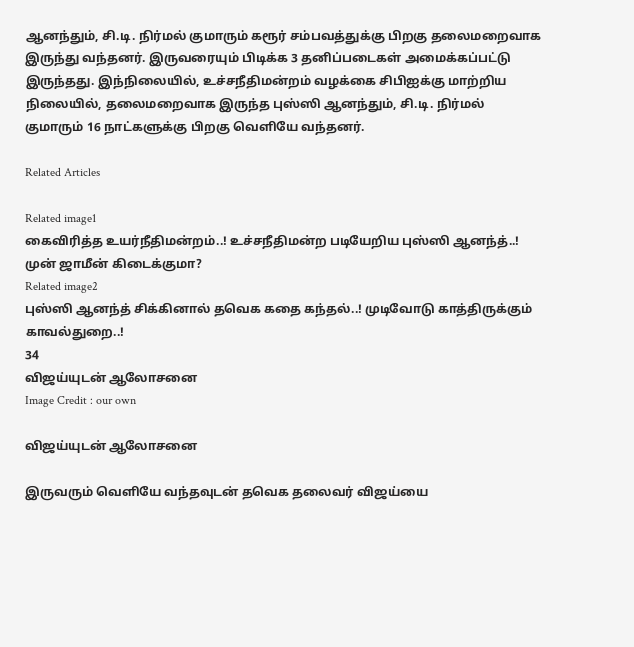ஆனந்தும், சி.டி. நிர்மல் குமாரும் கரூர் சம்பவத்துக்கு பிறகு தலைமறைவாக இருந்து வந்தனர். இருவரையும் பிடிக்க 3 தனிப்படைகள் அமைக்கப்பட்டு இருந்தது. இந்நிலையில், உச்சநீதிமன்றம் வழக்கை சிபிஐக்கு மாற்றிய நிலையில், தலைமறைவாக இருந்த புஸ்ஸி ஆனந்தும், சி.டி. நிர்மல் குமாரும் 16 நாட்களுக்கு பிறகு வெளியே வந்தனர்.

Related Articles

Related image1
கைவிரித்த உயர்நீதிமன்றம்..! உச்சநீதிமன்ற படியேறிய புஸ்ஸி ஆனந்த்..! முன் ஜாமீன் கிடைக்குமா?
Related image2
புஸ்ஸி ஆனந்த் சிக்கினால் தவெக கதை கந்தல்..! முடிவோடு காத்திருக்கும் காவல்துறை..!
34
விஜய்யுடன் ஆலோசனை
Image Credit : our own

விஜய்யுடன் ஆலோசனை

இருவரும் வெளியே வந்தவுடன் தவெக தலைவர் விஜய்யை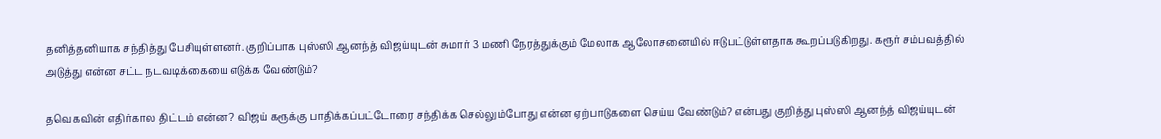தனித்தனியாக சந்தித்து பேசியுள்ளனர். குறிப்பாக புஸ்ஸி ஆனந்த் விஜய்யுடன் சுமார் 3 மணி நேரத்துக்கும் மேலாக ஆலோசனையில் ஈடுபட்டுள்ளதாக கூறப்படுகிறது. கரூர் சம்பவத்தில் அடுத்து என்ன சட்ட நடவடிக்கையை எடுக்க வேண்டும்?

தவெகவின் எதிர்கால திட்டம் என்ன? விஜய் கரூக்கு பாதிக்கப்பட்டோரை சந்திக்க செல்லும்போது என்ன ஏற்பாடுகளை செய்ய வேண்டும்? என்பது குறித்து புஸ்ஸி ஆனந்த் விஜய்யுடன்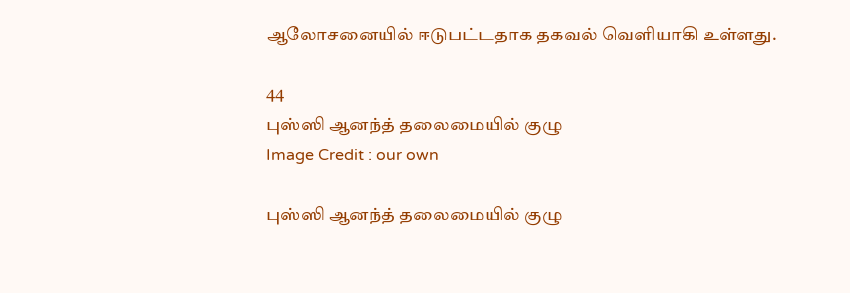ஆலோசனையில் ஈடுபட்டதாக தகவல் வெளியாகி உள்ளது.

44
புஸ்ஸி ஆனந்த் தலைமையில் குழு
Image Credit : our own

புஸ்ஸி ஆனந்த் தலைமையில் குழு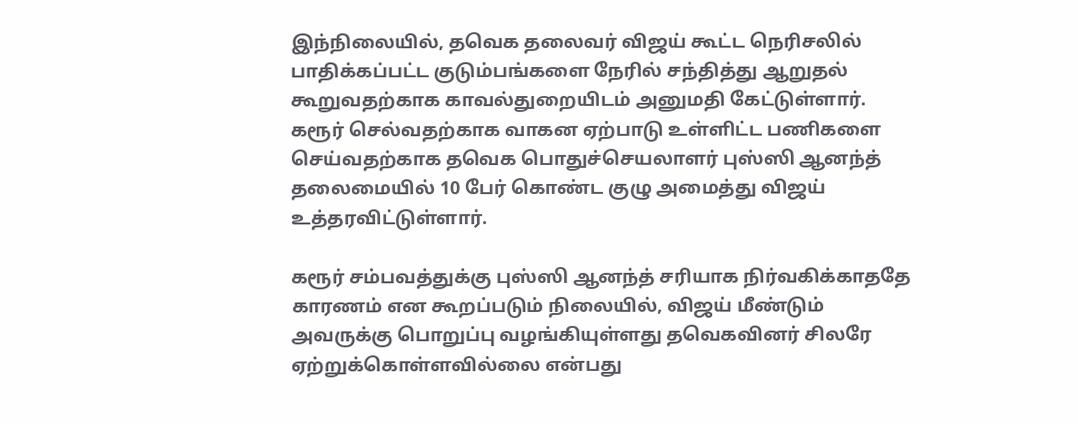இந்நிலையில், தவெக தலைவர் விஜய் கூட்ட நெரிசலில் பாதிக்கப்பட்ட குடும்பங்களை நேரில் சந்தித்து ஆறுதல் கூறுவதற்காக காவல்துறையிடம் அனுமதி கேட்டுள்ளார். கரூர் செல்வதற்காக வாகன ஏற்பாடு உள்ளிட்ட பணிகளை செய்வதற்காக தவெக பொதுச்செயலாளர் புஸ்ஸி ஆனந்த் தலைமையில் 10 பேர் கொண்ட குழு அமைத்து விஜய் உத்தரவிட்டுள்ளார்.

கரூர் சம்பவத்துக்கு புஸ்ஸி ஆனந்த் சரியாக நிர்வகிக்காததே காரணம் என கூறப்படும் நிலையில், விஜய் மீண்டும் அவருக்கு பொறுப்பு வழங்கியுள்ளது தவெகவினர் சிலரே ஏற்றுக்கொள்ளவில்லை என்பது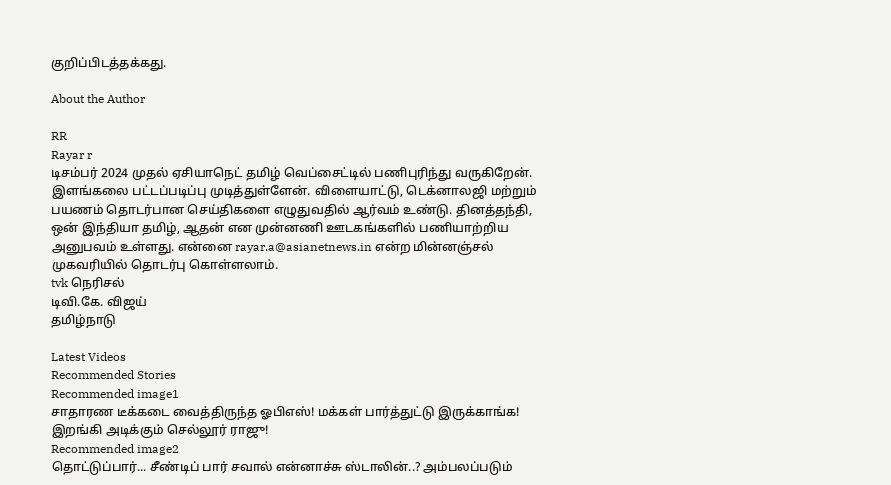குறிப்பிடத்தக்கது.

About the Author

RR
Rayar r
டிசம்பர் 2024 முதல் ஏசியாநெட் தமிழ் வெப்சைட்டில் பணிபுரிந்து வருகிறேன். இளங்கலை பட்டப்படிப்பு முடித்துள்ளேன். விளையாட்டு, டெக்னாலஜி மற்றும் பயணம் தொடர்பான செய்திகளை எழுதுவதில் ஆர்வம் உண்டு. தினத்தந்தி, ஒன் இந்தியா தமிழ், ஆதன் என முன்னணி ஊடகங்களில் பணியாற்றிய அனுபவம் உள்ளது. என்னை rayar.a@asianetnews.in என்ற மின்னஞ்சல் முகவரியில் தொடர்பு கொள்ளலாம்.
tvk நெரிசல்
டிவி.கே. விஜய்
தமிழ்நாடு

Latest Videos
Recommended Stories
Recommended image1
சாதாரண டீக்கடை வைத்திருந்த ஓபிஎஸ்! மக்கள் பார்த்துட்டு இருக்காங்க! இறங்கி அடிக்கும் செல்லூர் ராஜு!
Recommended image2
தொட்டுப்பார்... சீண்டிப் பார் சவால் என்னாச்சு ஸ்டாலின்..? அம்பலப்படும்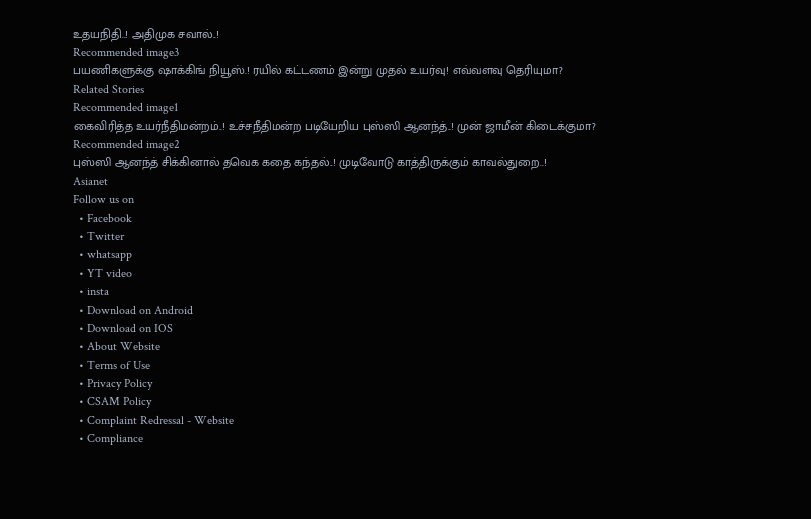உதயநிதி..! அதிமுக சவால்..!
Recommended image3
பயணிகளுக்கு ஷாக்கிங் நியூஸ்.! ரயில் கட்டணம் இன்று முதல் உயர்வு! எவ்வளவு தெரியுமா?
Related Stories
Recommended image1
கைவிரித்த உயர்நீதிமன்றம்..! உச்சநீதிமன்ற படியேறிய புஸ்ஸி ஆனந்த்..! முன் ஜாமீன் கிடைக்குமா?
Recommended image2
புஸ்ஸி ஆனந்த் சிக்கினால் தவெக கதை கந்தல்..! முடிவோடு காத்திருக்கும் காவல்துறை..!
Asianet
Follow us on
  • Facebook
  • Twitter
  • whatsapp
  • YT video
  • insta
  • Download on Android
  • Download on IOS
  • About Website
  • Terms of Use
  • Privacy Policy
  • CSAM Policy
  • Complaint Redressal - Website
  • Compliance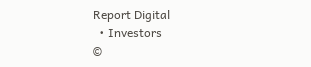Report Digital
  • Investors
©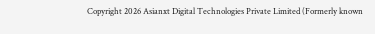Copyright 2026 Asianxt Digital Technologies Private Limited (Formerly known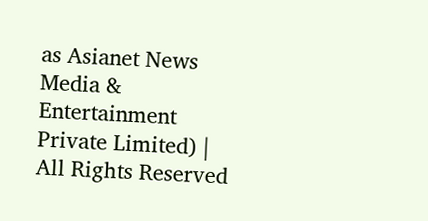as Asianet News Media & Entertainment Private Limited) | All Rights Reserved